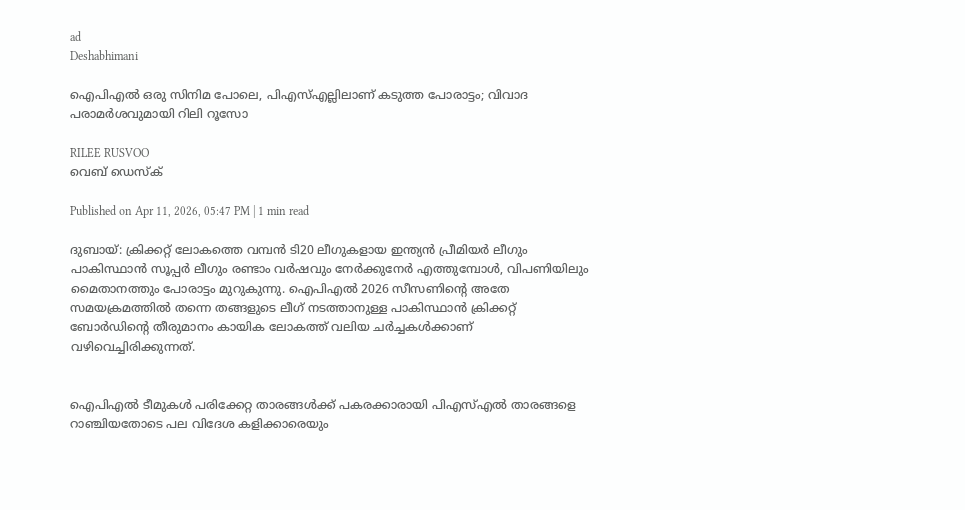ad
Deshabhimani

ഐപിഎൽ ഒരു സിനിമ പോലെ, പിഎസ്എല്ലിലാണ് കടുത്ത പോരാട്ടം; വിവാദ പരാമർശവുമായി റിലി റൂസോ

RILEE RUSVOO
വെബ് ഡെസ്ക്

Published on Apr 11, 2026, 05:47 PM | 1 min read

ദുബായ്: ക്രിക്കറ്റ് ലോകത്തെ വമ്പൻ ടി20 ലീഗുകളായ ഇന്ത്യൻ പ്രീമിയർ ലീഗും പാകിസ്ഥാൻ സൂപ്പർ ലീഗും രണ്ടാം വർഷവും നേർക്കുനേർ എത്തുമ്പോൾ, വിപണിയിലും മൈതാനത്തും പോരാട്ടം മുറുകുന്നു. ഐപിഎൽ 2026 സീസണിന്റെ അതേ സമയക്രമത്തിൽ തന്നെ തങ്ങളുടെ ലീഗ് നടത്താനുള്ള പാകിസ്ഥാൻ ക്രിക്കറ്റ് ബോർഡിന്റെ തീരുമാനം കായിക ലോകത്ത് വലിയ ചർച്ചകൾക്കാണ് വഴിവെച്ചിരിക്കുന്നത്.


ഐപിഎൽ ടീമുകൾ പരിക്കേറ്റ താരങ്ങൾക്ക് പകരക്കാരായി പിഎസ്എൽ താരങ്ങളെ റാഞ്ചിയതോടെ പല വിദേശ കളിക്കാരെയും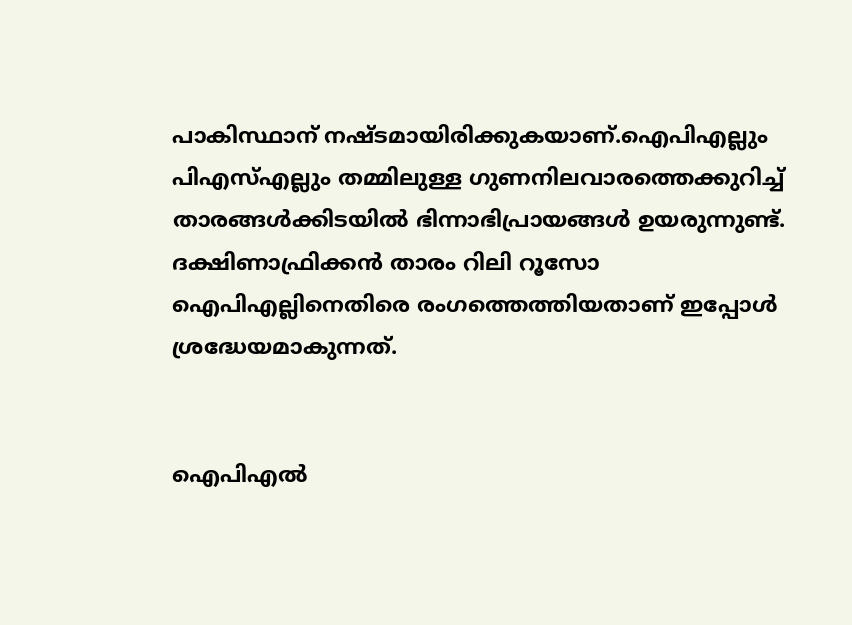പാകിസ്ഥാന് നഷ്ടമായിരിക്കുകയാണ്.ഐപിഎല്ലും പിഎസ്എല്ലും തമ്മിലുള്ള ഗുണനിലവാരത്തെക്കുറിച്ച് താരങ്ങൾക്കിടയിൽ ഭിന്നാഭിപ്രായങ്ങൾ ഉയരുന്നുണ്ട്. ദക്ഷിണാഫ്രിക്കൻ താരം റിലി റൂസോ ഐപിഎല്ലിനെതിരെ രംഗത്തെത്തിയതാണ് ഇപ്പോൾ ശ്രദ്ധേയമാകുന്നത്.


ഐപിഎൽ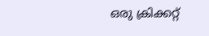ഒരു ക്രിക്കറ്റ്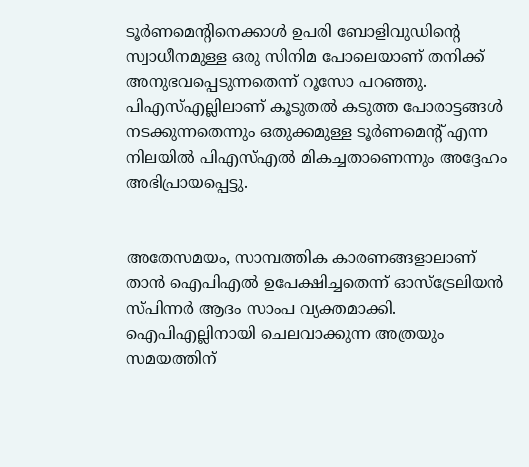ടൂർണമെന്റിനെക്കാൾ ഉപരി ബോളിവുഡിന്റെ സ്വാധീനമുള്ള ഒരു സിനിമ പോലെയാണ് തനിക്ക് അനുഭവപ്പെടുന്നതെന്ന് റൂസോ പറഞ്ഞു. പിഎസ്എല്ലിലാണ് കൂടുതൽ കടുത്ത പോരാട്ടങ്ങൾ നടക്കുന്നതെന്നും ഒതുക്കമുള്ള ടൂർണമെന്റ് എന്ന നിലയിൽ പിഎസ്എൽ മികച്ചതാണെന്നും അദ്ദേഹം അഭിപ്രായപ്പെട്ടു.


അതേസമയം, സാമ്പത്തിക കാരണങ്ങളാലാണ് താൻ ഐപിഎൽ ഉപേക്ഷിച്ചതെന്ന് ഓസ്‌ട്രേലിയൻ സ്പിന്നർ ആദം സാംപ വ്യക്തമാക്കി. ഐപിഎല്ലിനായി ചെലവാക്കുന്ന അത്രയും സമയത്തിന്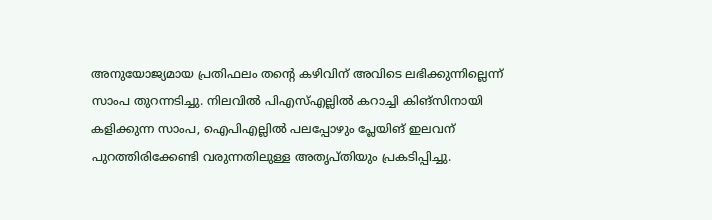അനുയോജ്യമായ പ്രതിഫലം തന്റെ കഴിവിന് അവിടെ ലഭിക്കുന്നില്ലെന്ന് സാംപ തുറന്നടിച്ചു. നിലവിൽ പിഎസ്എല്ലിൽ കറാച്ചി കിങ്‌സിനായി കളിക്കുന്ന സാംപ, ഐപിഎല്ലിൽ പലപ്പോഴും പ്ലേയിങ് ഇലവന് പുറത്തിരിക്കേണ്ടി വരുന്നതിലുള്ള അതൃപ്തിയും പ്രകടിപ്പിച്ചു.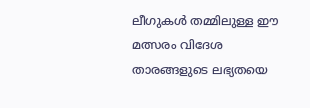ലീഗുകൾ തമ്മിലുള്ള ഈ മത്സരം വിദേശ താരങ്ങളുടെ ലഭ്യതയെ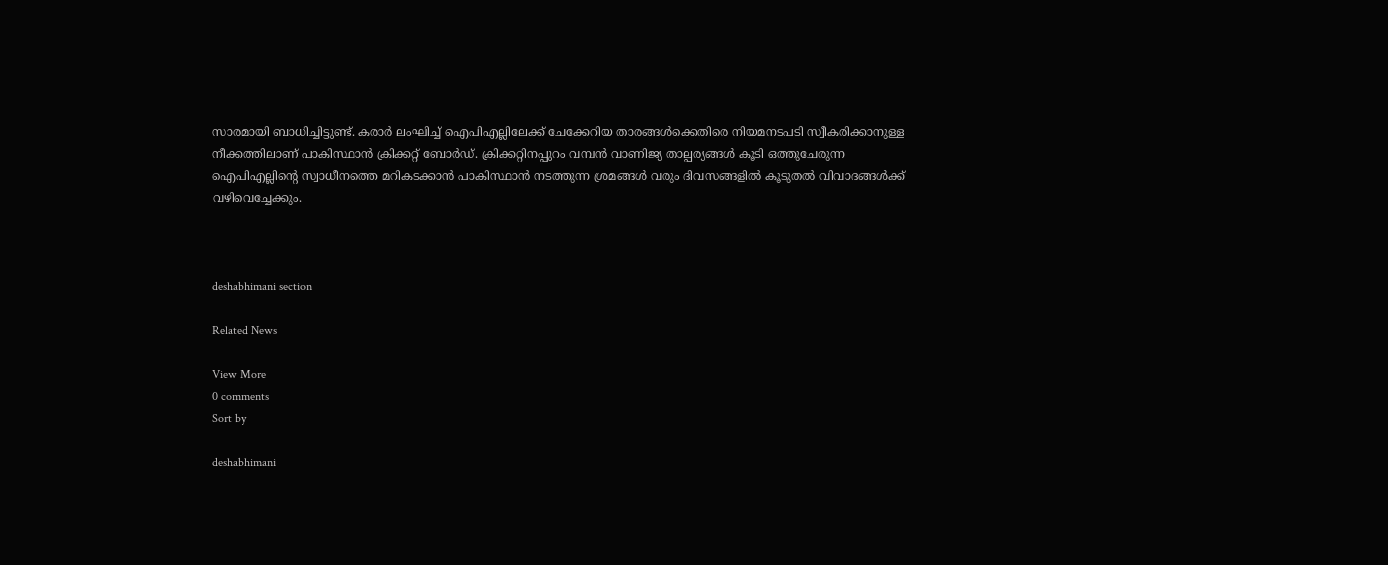സാരമായി ബാധിച്ചിട്ടുണ്ട്. കരാർ ലംഘിച്ച് ഐപിഎല്ലിലേക്ക് ചേക്കേറിയ താരങ്ങൾക്കെതിരെ നിയമനടപടി സ്വീകരിക്കാനുള്ള നീക്കത്തിലാണ് പാകിസ്ഥാൻ ക്രിക്കറ്റ് ബോർഡ്. ക്രിക്കറ്റിനപ്പുറം വമ്പൻ വാണിജ്യ താല്പര്യങ്ങൾ കൂടി ഒത്തുചേരുന്ന ഐപിഎല്ലിന്റെ സ്വാധീനത്തെ മറികടക്കാൻ പാകിസ്ഥാൻ നടത്തുന്ന ശ്രമങ്ങൾ വരും ദിവസങ്ങളിൽ കൂടുതൽ വിവാദങ്ങൾക്ക് വഴിവെച്ചേക്കും.



deshabhimani section

Related News

View More
0 comments
Sort by

deshabhimani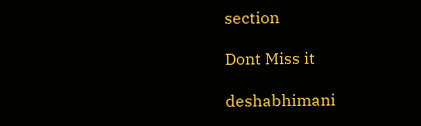section

Dont Miss it

deshabhimani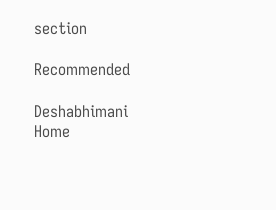section

Recommended

Deshabhimani
Home